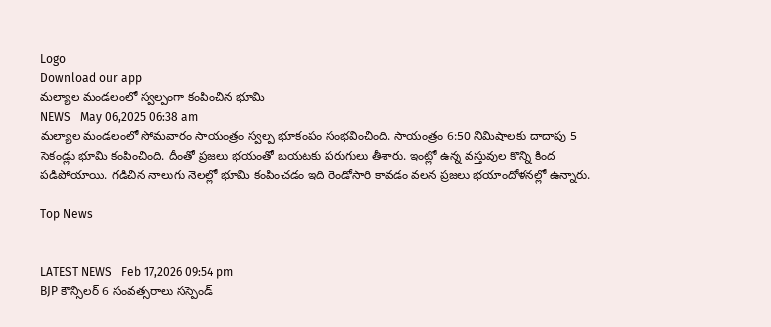Logo
Download our app
మల్యాల మండలంలో స్వల్పంగా కంపించిన భూమి
NEWS   May 06,2025 06:38 am
మల్యాల మండలంలో సోమవారం సాయంత్రం స్వల్ప భూకంపం సంభవించింది. సాయంత్రం 6:50 నిమిషాలకు దాదాపు 5 సెకండ్లు భూమి కంపించింది. దీంతో ప్రజలు భయంతో బయటకు పరుగులు తీశారు. ఇంట్లో ఉన్న వస్తువుల కొన్ని కింద పడిపోయాయి. గడిచిన నాలుగు నెలల్లో భూమి కంపించడం ఇది రెండోసారి కావడం వలన ప్రజలు భయాందోళనల్లో ఉన్నారు.

Top News


LATEST NEWS   Feb 17,2026 09:54 pm
BJP కౌన్సిలర్ 6 సంవత్సరాలు సస్పెండ్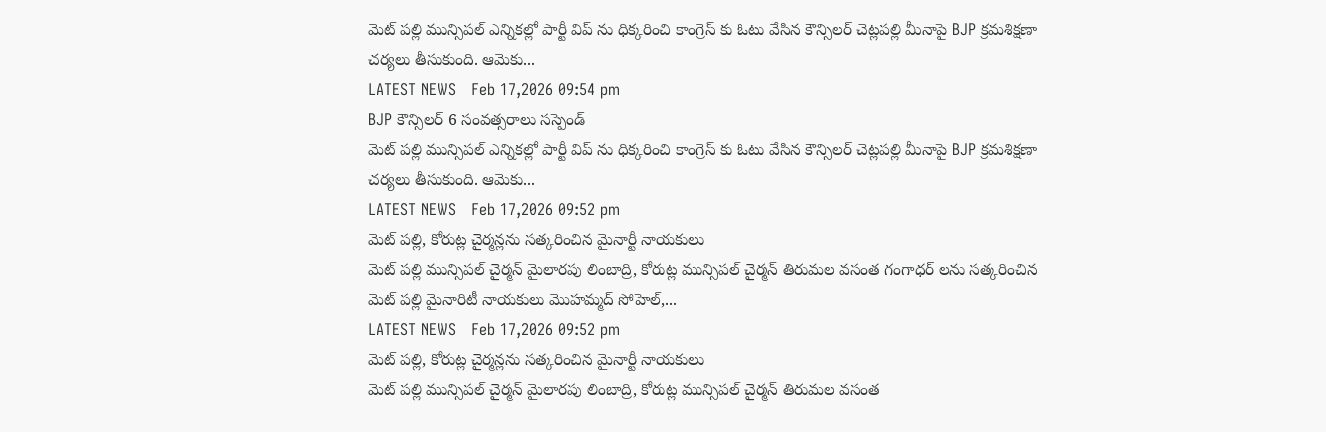మెట్ పల్లి మున్సిపల్ ఎన్నికల్లో పార్టీ విప్ ను ధిక్కరించి కాంగ్రెస్ కు ఓటు వేసిన కౌన్సిలర్ చెట్లపల్లి మీనాపై BJP క్రమశిక్షణా చర్యలు తీసుకుంది. ఆమెకు...
LATEST NEWS   Feb 17,2026 09:54 pm
BJP కౌన్సిలర్ 6 సంవత్సరాలు సస్పెండ్
మెట్ పల్లి మున్సిపల్ ఎన్నికల్లో పార్టీ విప్ ను ధిక్కరించి కాంగ్రెస్ కు ఓటు వేసిన కౌన్సిలర్ చెట్లపల్లి మీనాపై BJP క్రమశిక్షణా చర్యలు తీసుకుంది. ఆమెకు...
LATEST NEWS   Feb 17,2026 09:52 pm
మెట్ పల్లి, కోరుట్ల చైర్మన్లను సత్కరించిన మైనార్టీ నాయకులు
మెట్ పల్లి మున్సిపల్ చైర్మన్ మైలారపు లింబాద్రి, కోరుట్ల మున్సిపల్ చైర్మన్ తిరుమల వసంత గంగాధర్ లను సత్కరించిన మెట్ పల్లి మైనారిటీ నాయకులు మొహమ్మద్ సోహెల్,...
LATEST NEWS   Feb 17,2026 09:52 pm
మెట్ పల్లి, కోరుట్ల చైర్మన్లను సత్కరించిన మైనార్టీ నాయకులు
మెట్ పల్లి మున్సిపల్ చైర్మన్ మైలారపు లింబాద్రి, కోరుట్ల మున్సిపల్ చైర్మన్ తిరుమల వసంత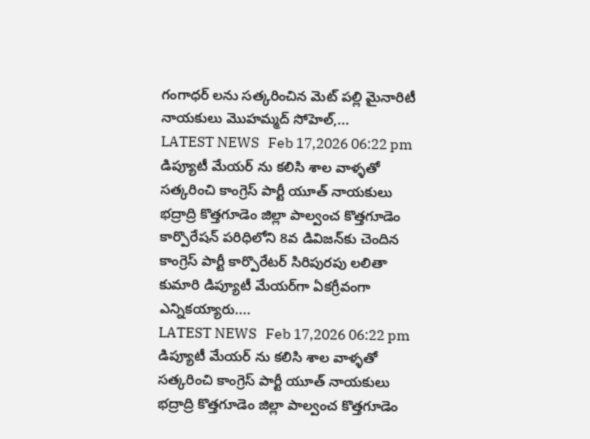గంగాధర్ లను సత్కరించిన మెట్ పల్లి మైనారిటీ నాయకులు మొహమ్మద్ సోహెల్,...
LATEST NEWS   Feb 17,2026 06:22 pm
డిప్యూటీ మేయర్ ను కలిసి శాల వాళ్ళతో సత్కరించి కాంగ్రెస్ పార్టీ యూత్ నాయకులు
భద్రాద్రి కొత్తగూడెం జిల్లా పాల్వంచ కొత్తగూడెం కార్పొరేషన్ పరిధిలోని 8వ డివిజన్‌కు చెందిన కాంగ్రెస్ పార్టీ కార్పొరేటర్ సిరిపురపు లలితా కుమారి డిప్యూటీ మేయర్‌గా ఏకగ్రీవంగా ఎన్నికయ్యారు....
LATEST NEWS   Feb 17,2026 06:22 pm
డిప్యూటీ మేయర్ ను కలిసి శాల వాళ్ళతో సత్కరించి కాంగ్రెస్ పార్టీ యూత్ నాయకులు
భద్రాద్రి కొత్తగూడెం జిల్లా పాల్వంచ కొత్తగూడెం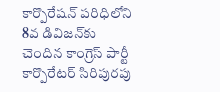కార్పొరేషన్ పరిధిలోని 8వ డివిజన్‌కు చెందిన కాంగ్రెస్ పార్టీ కార్పొరేటర్ సిరిపురపు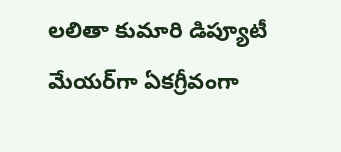లలితా కుమారి డిప్యూటీ మేయర్‌గా ఏకగ్రీవంగా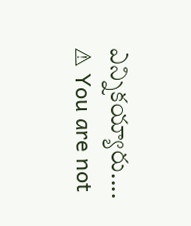ఎన్నికయ్యారు....
⚠ You are not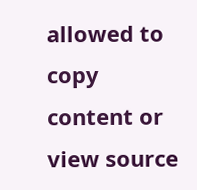allowed to copy content or view source